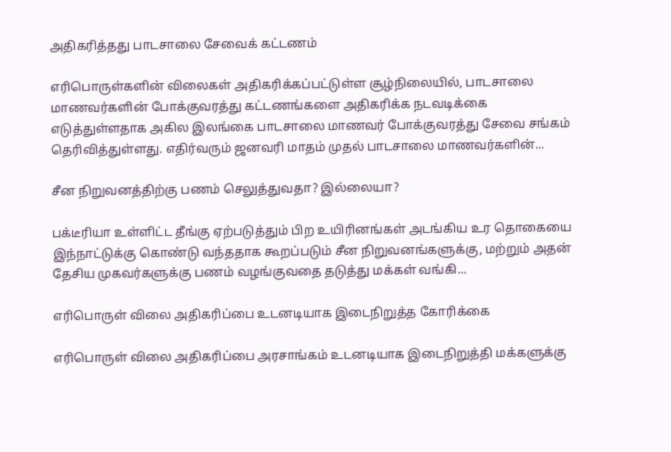அதிகரித்தது பாடசாலை சேவைக் கட்டணம்

எரிபொருள்களின் விலைகள் அதிகரிக்கப்பட்டுள்ள சூழ்நிலையில், பாடசாலை மாணவர்களின் போக்குவரத்து கட்டணங்களை அதிகரிக்க நடவடிக்கை எடுத்துள்ளதாக அகில இலங்கை பாடசாலை மாணவர் போக்குவரத்து சேவை சங்கம் தெரிவித்துள்ளது. எதிர்வரும் ஜனவரி மாதம் முதல் பாடசாலை மாணவர்களின்...

சீன நிறுவனத்திற்கு பணம் செலுத்துவதா? இல்லையா?

பக்டீரியா உள்ளிட்ட தீங்கு ஏற்படுத்தும் பிற உயிரினங்கள் அடங்கிய உர தொகையை இந்நாட்டுக்கு கொண்டு வந்ததாக கூறப்படும் சீன நிறுவனங்களுக்கு, மற்றும் அதன் தேசிய முகவர்களுக்கு பணம் வழங்குவதை தடுத்து மக்கள் வங்கி...

எரிபொருள் விலை அதிகரிப்பை உடனடியாக இடைநிறுத்த கோரிக்கை

எரிபொருள் விலை அதிகரிப்பை அரசாங்கம் உடனடியாக இடைநிறுத்தி மக்களுக்கு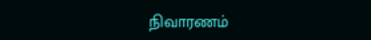நிவாரணம்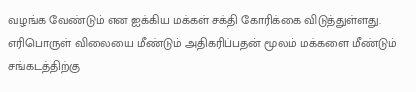வழங்க வேண்டும் என ஐக்கிய மக்கள் சக்தி கோரிக்கை விடுத்துள்ளது. எரிபொருள் விலையை மீண்டும் அதிகரிப்பதன் மூலம் மக்களை மீண்டும் சங்கடத்திற்கு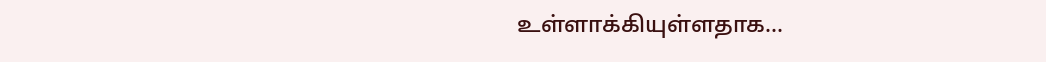உள்ளாக்கியுள்ளதாக...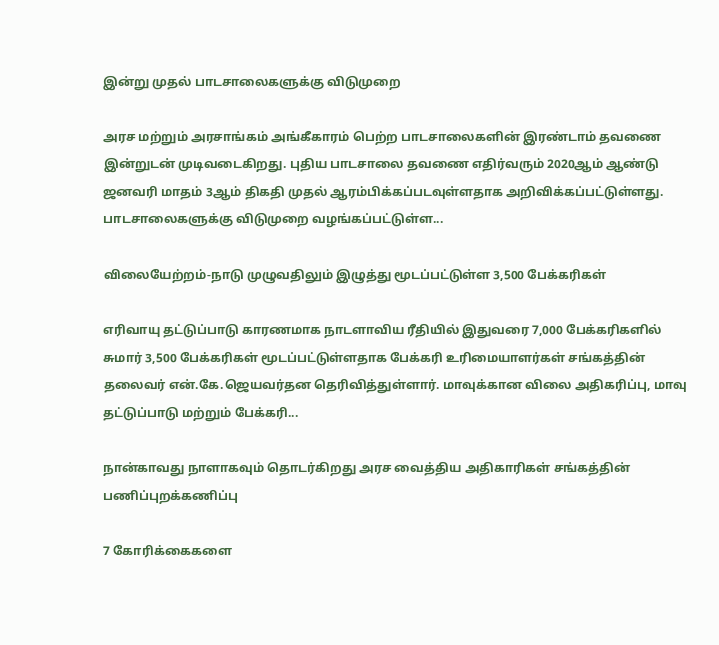இன்று முதல் பாடசாலைகளுக்கு விடுமுறை

அரச மற்றும் அரசாங்கம் அங்கீகாரம் பெற்ற பாடசாலைகளின் இரண்டாம் தவணை இன்றுடன் முடிவடைகிறது. புதிய பாடசாலை தவணை எதிர்வரும் 2020ஆம் ஆண்டு ஜனவரி மாதம் 3ஆம் திகதி முதல் ஆரம்பிக்கப்படவுள்ளதாக அறிவிக்கப்பட்டுள்ளது. பாடசாலைகளுக்கு விடுமுறை வழங்கப்பட்டுள்ள...

விலையேற்றம்-நாடு முழுவதிலும் இழுத்து மூடப்பட்டுள்ள 3,500 பேக்கரிகள்

எரிவாயு தட்டுப்பாடு காரணமாக நாடளாவிய ரீதியில் இதுவரை 7,000 பேக்கரிகளில் சுமார் 3,500 பேக்கரிகள் மூடப்பட்டுள்ளதாக பேக்கரி உரிமையாளர்கள் சங்கத்தின் தலைவர் என்.கே.ஜெயவர்தன தெரிவித்துள்ளார். மாவுக்கான விலை அதிகரிப்பு, மாவு தட்டுப்பாடு மற்றும் பேக்கரி...

நான்காவது நாளாகவும் தொடர்கிறது அரச வைத்திய அதிகாரிகள் சங்கத்தின் பணிப்புறக்கணிப்பு

7 கோரிக்கைகளை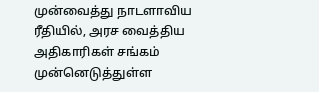முன்வைத்து நாடளாவிய ரீதியில், அரச வைத்திய அதிகாரிகள் சங்கம் முன்னெடுத்துள்ள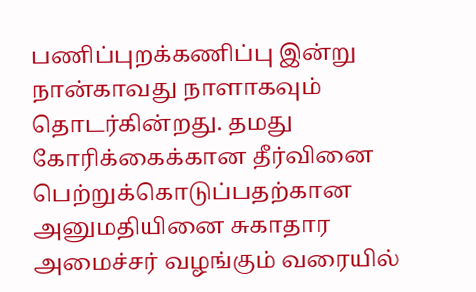பணிப்புறக்கணிப்பு இன்று நான்காவது நாளாகவும் தொடர்கின்றது. தமது கோரிக்கைக்கான தீர்வினை பெற்றுக்கொடுப்பதற்கான அனுமதியினை சுகாதார அமைச்சர் வழங்கும் வரையில்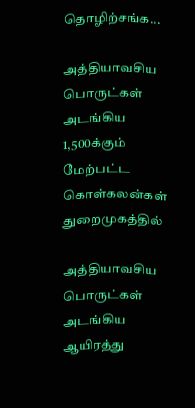தொழிற்சங்க...

அத்தியாவசிய பொருட்கள் அடங்கிய 1,500க்கும் மேற்பட்ட கொள்கலன்கள் துறைமுகத்தில்

அத்தியாவசிய பொருட்கள் அடங்கிய ஆயிரத்து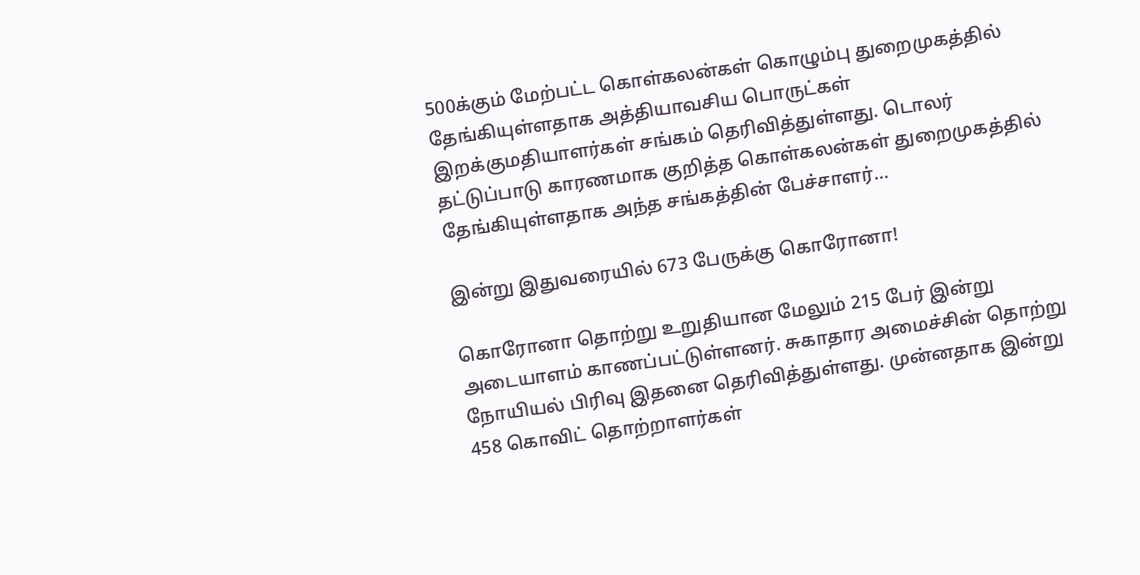500க்கும் மேற்பட்ட கொள்கலன்கள் கொழும்பு துறைமுகத்தில் தேங்கியுள்ளதாக அத்தியாவசிய பொருட்கள் இறக்குமதியாளர்கள் சங்கம் தெரிவித்துள்ளது. டொலர் தட்டுப்பாடு காரணமாக குறித்த கொள்கலன்கள் துறைமுகத்தில் தேங்கியுள்ளதாக அந்த சங்கத்தின் பேச்சாளர்...

இன்று இதுவரையில் 673 பேருக்கு கொரோனா!

கொரோனா தொற்று உறுதியான மேலும் 215 பேர் இன்று அடையாளம் காணப்பட்டுள்ளனர். சுகாதார அமைச்சின் தொற்று நோயியல் பிரிவு இதனை தெரிவித்துள்ளது. முன்னதாக இன்று 458 கொவிட் தொற்றாளர்கள்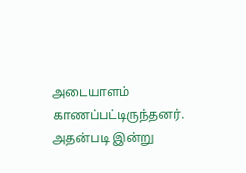அடையாளம் காணப்பட்டிருந்தனர். அதன்படி இன்று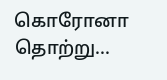கொரோனா தொற்று...